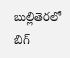బుల్లితెరలో బిగ్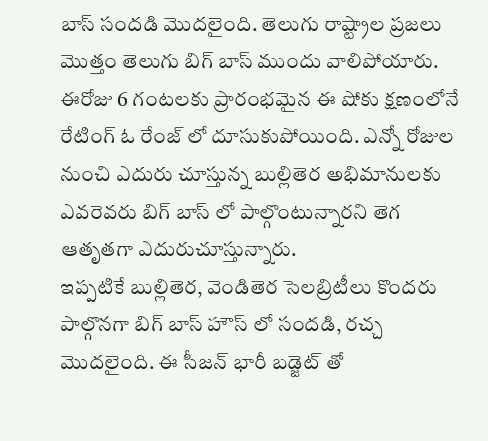బాస్ సందడి మొదలైంది. తెలుగు రాష్ట్రాల ప్రజలు మొత్తం తెలుగు బిగ్ బాస్ ముందు వాలిపోయారు. ఈరోజు 6 గంటలకు ప్రారంభమైన ఈ షోకు క్షణంలోనే రేటింగ్ ఓ రేంజ్ లో దూసుకుపోయింది. ఎన్నో రోజుల నుంచి ఎదురు చూస్తున్న బుల్లితెర అభిమానులకు ఎవరెవరు బిగ్ బాస్ లో పాల్గొంటున్నారని తెగ ఆతృతగా ఎదురుచూస్తున్నారు.
ఇప్పటికే బుల్లితెర, వెండితెర సెలబ్రిటీలు కొందరు పాల్గొనగా బిగ్ బాస్ హౌస్ లో సందడి, రచ్చ మొదలైంది. ఈ సీజన్ భారీ బడ్జెట్ తో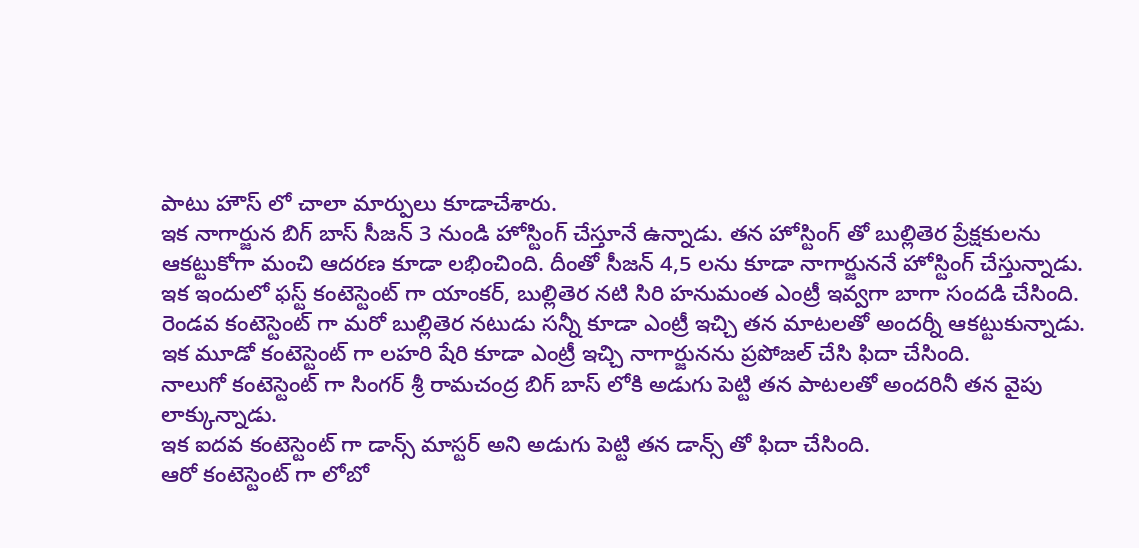పాటు హౌస్ లో చాలా మార్పులు కూడాచేశారు.
ఇక నాగార్జున బిగ్ బాస్ సీజన్ 3 నుండి హోస్టింగ్ చేస్తూనే ఉన్నాడు. తన హోస్టింగ్ తో బుల్లితెర ప్రేక్షకులను ఆకట్టుకోగా మంచి ఆదరణ కూడా లభించింది. దీంతో సీజన్ 4,5 లను కూడా నాగార్జుననే హోస్టింగ్ చేస్తున్నాడు.
ఇక ఇందులో ఫస్ట్ కంటెస్టెంట్ గా యాంకర్, బుల్లితెర నటి సిరి హనుమంత ఎంట్రీ ఇవ్వగా బాగా సందడి చేసింది.
రెండవ కంటెస్టెంట్ గా మరో బుల్లితెర నటుడు సన్నీ కూడా ఎంట్రీ ఇచ్చి తన మాటలతో అందర్నీ ఆకట్టుకున్నాడు.
ఇక మూడో కంటెస్టెంట్ గా లహరి షేరి కూడా ఎంట్రీ ఇచ్చి నాగార్జునను ప్రపోజల్ చేసి ఫిదా చేసింది.
నాలుగో కంటెస్టెంట్ గా సింగర్ శ్రీ రామచంద్ర బిగ్ బాస్ లోకి అడుగు పెట్టి తన పాటలతో అందరినీ తన వైపు లాక్కున్నాడు.
ఇక ఐదవ కంటెస్టెంట్ గా డాన్స్ మాస్టర్ అని అడుగు పెట్టి తన డాన్స్ తో ఫిదా చేసింది.
ఆరో కంటెస్టెంట్ గా లోబో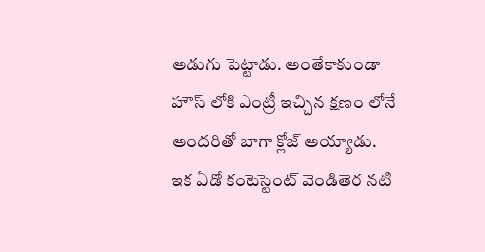అడుగు పెట్టాడు. అంతేకాకుండా హౌస్ లోకి ఎంట్రీ ఇచ్చిన క్షణం లోనే అందరితో బాగా క్లోజ్ అయ్యాడు.
ఇక ఏడో కంటెస్టెంట్ వెండితెర నటి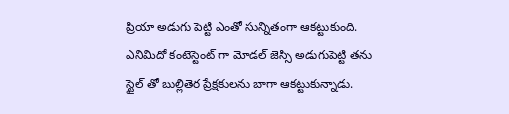ప్రియా అడుగు పెట్టి ఎంతో సున్నితంగా ఆకట్టుకుంది.
ఎనిమిదో కంటెస్టెంట్ గా మోడల్ జెస్సి అడుగుపెట్టి తను స్టైల్ తో బుల్లితెర ప్రేక్షకులను బాగా ఆకట్టుకున్నాడు.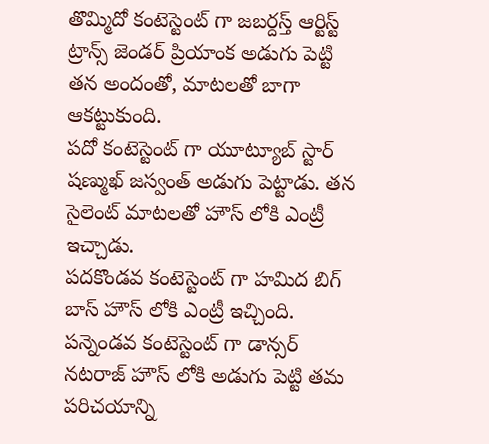తొమ్మిదో కంటెస్టెంట్ గా జబర్దస్త్ ఆర్టిస్ట్ ట్రాన్స్ జెండర్ ప్రియాంక అడుగు పెట్టి తన అందంతో, మాటలతో బాగా ఆకట్టుకుంది.
పదో కంటెస్టెంట్ గా యూట్యూబ్ స్టార్ షణ్ముఖ్ జస్వంత్ అడుగు పెట్టాడు. తన సైలెంట్ మాటలతో హౌస్ లోకి ఎంట్రీ ఇచ్చాడు.
పదకొండవ కంటెస్టెంట్ గా హమిద బిగ్ బాస్ హౌస్ లోకి ఎంట్రీ ఇచ్చింది.
పన్నెండవ కంటెస్టెంట్ గా డాన్సర్ నటరాజ్ హౌస్ లోకి అడుగు పెట్టి తమ పరిచయాన్ని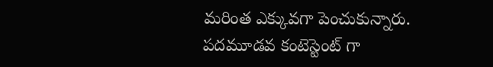మరింత ఎక్కువగా పెంచుకున్నారు.
పదమూడవ కంటెస్టెంట్ గా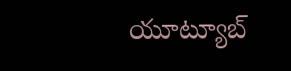యూట్యూబ్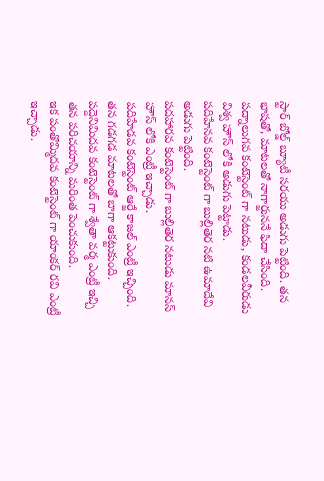స్టార్ బోల్డ్ బ్యూటీ సరయు అడుగు పెట్టింది. తన భాషతో, మాటలతో నాగార్జుననే ఫిదా చేసింది.
పద్నాలుగవ కంటెస్టెంట్ గా నటుడు, కండలవీరుడు విశ్వ హౌస్ లోకి అడుగు పెట్టాడు.
పదిహేనవ కంటెస్టెంట్ గా బుల్లితెర నటి ఉమాదేవి అడుగు పెట్టింది.
పదహారవ కంటెస్టెంట్ గా బుల్లితెర నటుడు మానస్ హౌస్ లోకి ఎంట్రీ ఇచ్చాడు.
పదిహేడవ కంటెస్టెంట్ ఆర్జే కాజల్ ఎంట్రీ ఇచ్చింది. తన గడగడ మాటలతో బాగా ఆకట్టుకుంది.
పద్దెనిమిదవ కంటెస్టెంట్ గా శ్వేతా వర్మ ఎంట్రీ ఇచ్చి తన పరిచయాన్ని మరింత పెంచుకుంది.
ఇక పంతొమ్మిదవ కంటెస్టెంట్ గా యాంకర్ రవి ఎంట్రీ ఇచ్చాడు.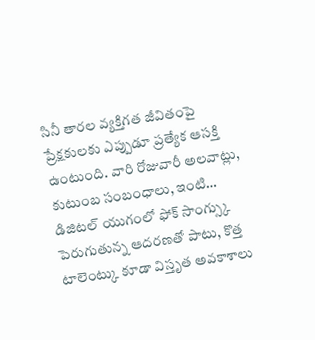సినీ తారల వ్యక్తిగత జీవితంపై ప్రేక్షకులకు ఎప్పుడూ ప్రత్యేక ఆసక్తి ఉంటుంది. వారి రోజువారీ అలవాట్లు, కుటుంబ సంబంధాలు, ఇంటి…
డిజిటల్ యుగంలో ఫోక్ సాంగ్స్కు పెరుగుతున్న ఆదరణతో పాటు, కొత్త టాలెంట్కు కూడా విస్తృత అవకాశాలు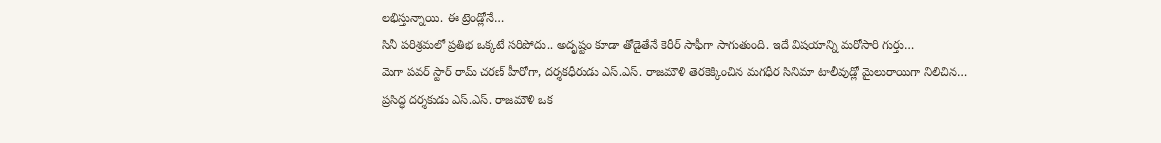లభిస్తున్నాయి. ఈ ట్రెండ్లోనే…
సినీ పరిశ్రమలో ప్రతిభ ఒక్కటే సరిపోదు.. అదృష్టం కూడా తోడైతేనే కెరీర్ సాఫీగా సాగుతుంది. ఇదే విషయాన్ని మరోసారి గుర్తు…
మెగా పవర్ స్టార్ రామ్ చరణ్ హీరోగా, దర్శకధీరుడు ఎస్.ఎస్. రాజమౌళి తెరకెక్కించిన మగధీర సినిమా టాలీవుడ్లో మైలురాయిగా నిలిచిన…
ప్రసిద్ధ దర్శకుడు ఎస్.ఎస్. రాజమౌళి ఒక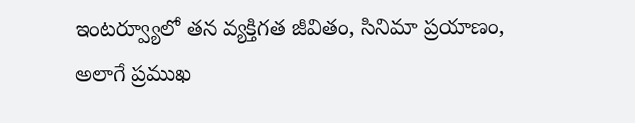ఇంటర్వ్యూలో తన వ్యక్తిగత జీవితం, సినిమా ప్రయాణం, అలాగే ప్రముఖ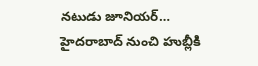నటుడు జూనియర్…
హైదరాబాద్ నుంచి హుబ్లీకి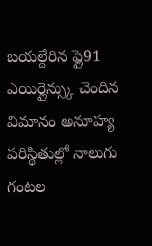బయల్దేరిన ఫ్లై91 ఎయిర్లైన్స్కు చెందిన విమానం అనూహ్య పరిస్థితుల్లో నాలుగు గంటల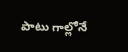పాటు గాల్లోనే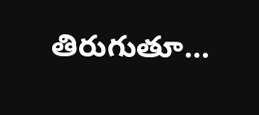తిరుగుతూ…